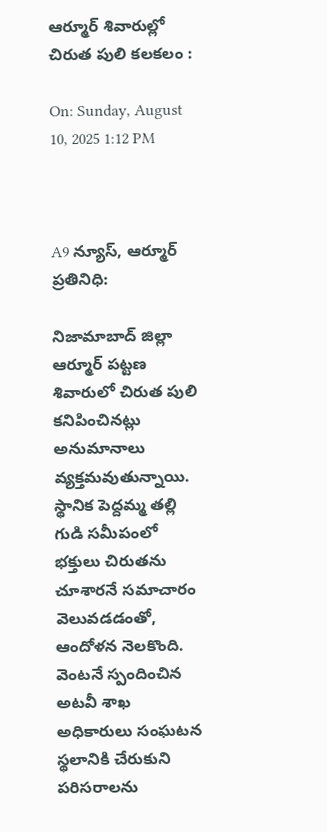ఆర్మూర్ శివారుల్లో చిరుత పులి కలకలం :

On: Sunday, August 10, 2025 1:12 PM



A9 న్యూస్, ఆర్మూర్ ప్రతినిధి:

నిజామాబాద్ జిల్లా ఆర్మూర్ పట్టణ శివారులో చిరుత పులి కనిపించినట్లు అనుమానాలు వ్యక్తమవుతున్నాయి. స్థానిక పెద్దమ్మ తల్లి గుడి సమీపంలో భక్తులు చిరుతను చూశారనే సమాచారం వెలువడడంతో, ఆందోళన నెలకొంది. వెంటనే స్పందించిన అటవీ శాఖ అధికారులు సంఘటన స్థలానికి చేరుకుని పరిసరాలను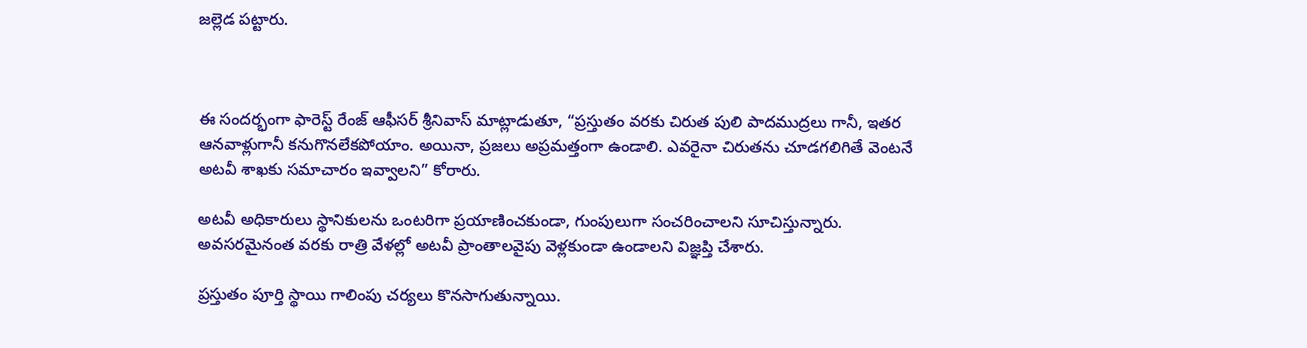జల్లెడ పట్టారు.



ఈ సందర్భంగా ఫారెస్ట్ రేంజ్ ఆఫీసర్ శ్రీనివాస్ మాట్లాడుతూ, “ప్రస్తుతం వరకు చిరుత పులి పాదముద్రలు గానీ, ఇతర ఆనవాళ్లుగానీ కనుగొనలేకపోయాం. అయినా, ప్రజలు అప్రమత్తంగా ఉండాలి. ఎవరైనా చిరుతను చూడగలిగితే వెంటనే అటవీ శాఖకు సమాచారం ఇవ్వాలని” కోరారు.

అటవీ అధికారులు స్థానికులను ఒంటరిగా ప్రయాణించకుండా, గుంపులుగా సంచరించాలని సూచిస్తున్నారు. అవసరమైనంత వరకు రాత్రి వేళల్లో అటవీ ప్రాంతాలవైపు వెళ్లకుండా ఉండాలని విజ్ఞప్తి చేశారు.

ప్రస్తుతం పూర్తి స్థాయి గాలింపు చర్యలు కొనసాగుతున్నాయి.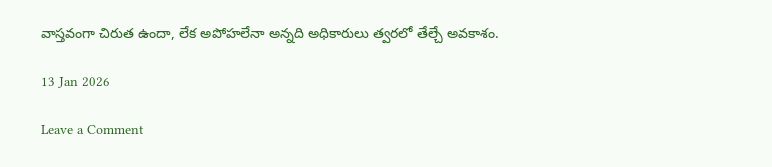వాస్తవంగా చిరుత ఉందా, లేక అపోహలేనా అన్నది అధికారులు త్వరలో తేల్చే అవకాశం.

13 Jan 2026

Leave a Comment